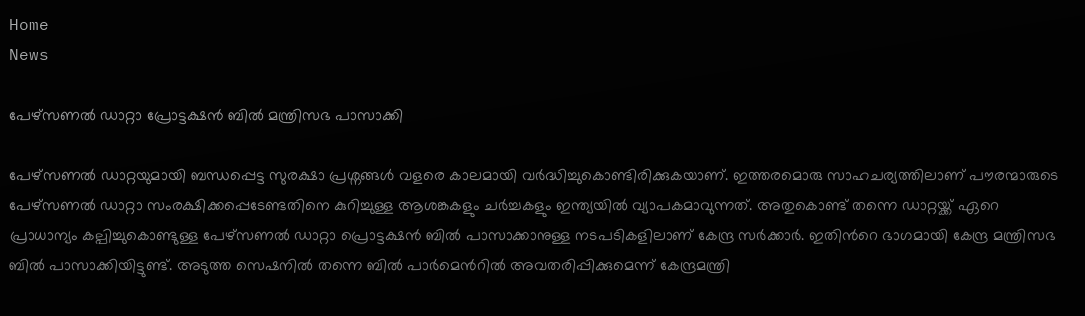Home
News

പേഴ്സണൽ ഡാറ്റാ പ്രോട്ടക്ഷൻ ബിൽ മന്ത്രിസഭ പാസാക്കി

പേഴ്സണൽ ഡാറ്റയുമായി ബന്ധപ്പെട്ട സുരക്ഷാ പ്രശ്നങ്ങൾ വളരെ കാലമായി വർദ്ധിച്ചുകൊണ്ടിരിക്കുകയാണ്. ഇത്തരമൊരു സാഹചര്യത്തിലാണ് പൗരന്മാരുടെ പേഴ്സണൽ ഡാറ്റാ സംരക്ഷിക്കപ്പെടേണ്ടതിനെ കുറിച്ചുള്ള ആശങ്കകളും ചർച്ചകളും ഇന്ത്യയിൽ വ്യാപകമാവുന്നത്. അതുകൊണ്ട് തന്നെ ഡാറ്റയ്ക്ക് ഏറെ പ്രാധാന്യം കല്പിച്ചുകൊണ്ടുള്ള പേഴ്സണൽ ഡാറ്റാ പ്രൊട്ടക്ഷൻ ബിൽ പാസാക്കാനുള്ള നടപടികളിലാണ് കേന്ദ്ര സർക്കാർ. ഇതിന്‍റെ ഭാഗമായി കേന്ദ്ര മന്ത്രിസഭ ബിൽ പാസാക്കിയിട്ടുണ്ട്. അടുത്ത സെഷനിൽ തന്നെ ബിൽ പാർമെന്‍റിൽ അവതരിപ്പിക്കുമെന്ന് കേന്ദ്രമന്ത്രി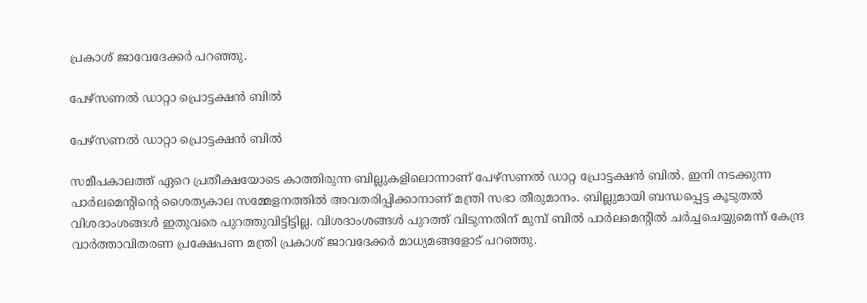പ്രകാശ് ജാവേദേക്കർ പറഞ്ഞു.

പേഴ്സണൽ ഡാറ്റാ പ്രൊട്ടക്ഷൻ ബിൽ

പേഴ്സണൽ ഡാറ്റാ പ്രൊട്ടക്ഷൻ ബിൽ

സമീപകാലത്ത് ഏറെ പ്രതീക്ഷയോടെ കാത്തിരുന്ന ബില്ലുകളിലൊന്നാണ് പേഴ്സണൽ ഡാറ്റ പ്രോട്ടക്ഷൻ ബിൽ. ഇനി നടക്കുന്ന പാർലമെന്‍റിന്‍റെ ശൈത്യകാല സമ്മേളനത്തിൽ അവതരിപ്പിക്കാനാണ് മന്ത്രി സഭാ തീരുമാനം. ബില്ലുമായി ബന്ധപ്പെട്ട കൂടുതൽ വിശദാംശങ്ങൾ ഇതുവരെ പുറത്തുവിട്ടിട്ടില്ല. വിശദാംശങ്ങൾ പുറത്ത് വിടുന്നതിന് മുമ്പ് ബിൽ പാർലമെന്‍റിൽ ചർച്ചചെയ്യുമെന്ന് കേന്ദ്ര വാർത്താവിതരണ പ്രക്ഷേപണ മന്ത്രി പ്രകാശ് ജാവദേക്കർ മാധ്യമങ്ങളോട് പറഞ്ഞു.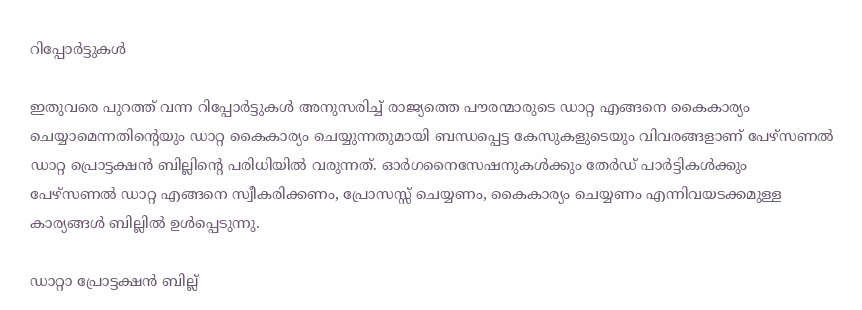റിപ്പോർട്ടുകൾ

ഇതുവരെ പുറത്ത് വന്ന റിപ്പോർട്ടുകൾ അനുസരിച്ച് രാജ്യത്തെ പൗരന്മാരുടെ ഡാറ്റ എങ്ങനെ കൈകാര്യം ചെയ്യാമെന്നതിന്‍റെയും ഡാറ്റ കൈകാര്യം ചെയ്യുന്നതുമായി ബന്ധപ്പെട്ട കേസുകളുടെയും വിവരങ്ങളാണ് പേഴ്സണൽ ഡാറ്റ പ്രൊട്ടക്ഷൻ ബില്ലിന്‍റെ പരിധിയിൽ വരുന്നത്. ഓർ‌ഗനൈസേഷനുകൾ‌ക്കും തേർഡ് പാർട്ടികൾക്കും പേഴ്സണൽ ഡാറ്റ എങ്ങനെ സ്വീകരിക്കണം, പ്രോസസ്സ് ചെയ്യണം, കൈകാര്യം ചെയ്യണം എന്നിവയടക്കമുള്ള കാര്യങ്ങൾ ബില്ലിൽ ഉൾപ്പെടുന്നു.

ഡാറ്റാ പ്രോട്ടക്ഷൻ ബില്ല്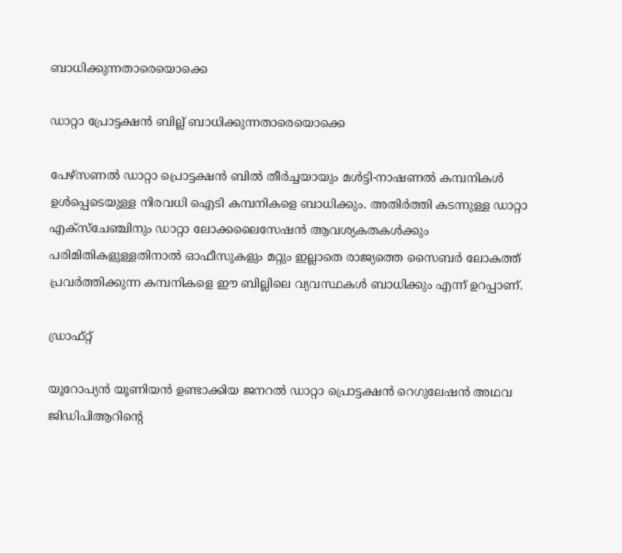ബാധിക്കുന്നതാരെയൊക്കെ

ഡാറ്റാ പ്രോട്ടക്ഷൻ ബില്ല് ബാധിക്കുന്നതാരെയൊക്കെ

പേഴ്സണൽ ഡാറ്റാ പ്രൊട്ടക്ഷൻ ബിൽ തീർച്ചയായും മൾട്ടി-നാഷണൽ കമ്പനികൾ ഉൾപ്പെടെയുള്ള നിരവധി ഐടി കമ്പനികളെ ബാധിക്കും. അതിർത്തി കടന്നുള്ള ഡാറ്റാ എക്സ്ചേഞ്ചിനും ഡാറ്റാ ലോക്കലൈസേഷൻ ആവശ്യകതകൾക്കും പരിമിതികളുള്ളതിനാൽ ഓഫീസുകളും മറ്റും ഇല്ലാതെ രാജ്യത്തെ സൈബർ ലോകത്ത് പ്രവർത്തിക്കുന്ന കമ്പനികളെ ഈ ബില്ലിലെ വ്യവസ്ഥകൾ ബാധിക്കും എന്ന് ഉറപ്പാണ്.

ഡ്രാഫ്റ്റ്

യൂറോപ്യൻ യൂണിയൻ ഉണ്ടാക്കിയ ജനറൽ ഡാറ്റാ പ്രൊട്ടക്ഷൻ റെഗുലേഷൻ അഥവ ജിഡിപിആറിന്‍റെ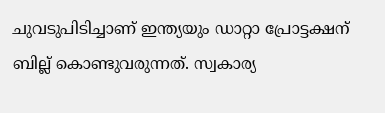ചുവടുപിടിച്ചാണ് ഇന്ത്യയും ഡാറ്റാ പ്രോട്ടക്ഷന് ബില്ല് കൊണ്ടുവരുന്നത്. സ്വകാര്യ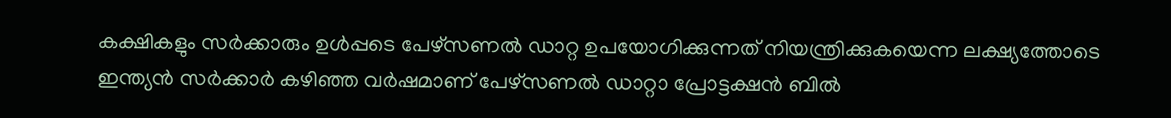കക്ഷികളും സർക്കാരും ഉൾപ്പടെ പേഴ്സണൽ ഡാറ്റ ഉപയോഗിക്കുന്നത് നിയന്ത്രിക്കുകയെന്ന ലക്ഷ്യത്തോടെ ഇന്ത്യൻ സർക്കാർ കഴിഞ്ഞ വർഷമാണ് പേഴ്സണൽ ഡാറ്റാ പ്രോട്ടക്ഷൻ ബിൽ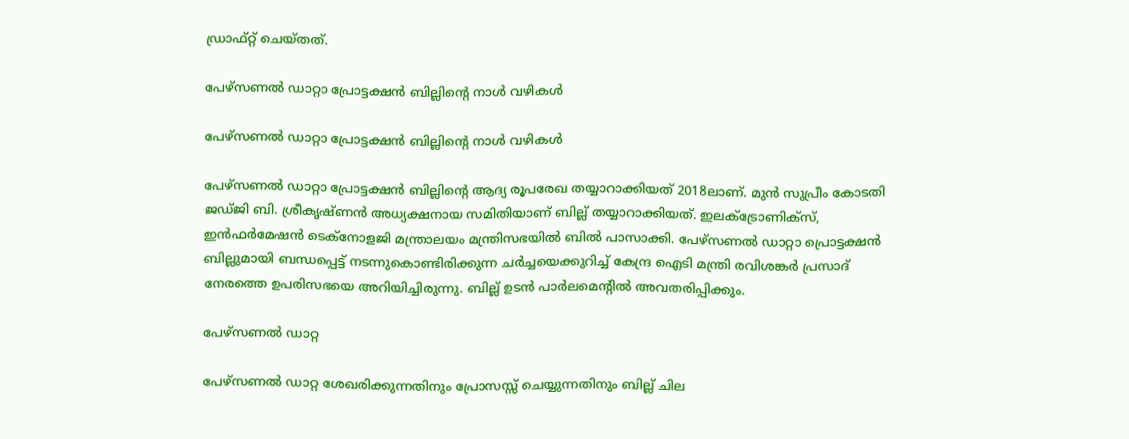ഡ്രാഫ്റ്റ് ചെയ്തത്.

പേഴ്സണൽ ഡാറ്റാ പ്രോട്ടക്ഷൻ ബില്ലിന്‍റെ നാൾ വഴികൾ

പേഴ്സണൽ ഡാറ്റാ പ്രോട്ടക്ഷൻ ബില്ലിന്‍റെ നാൾ വഴികൾ

പേഴ്സണൽ ഡാറ്റാ പ്രോട്ടക്ഷൻ ബില്ലിന്‍റെ ആദ്യ രൂപരേഖ തയ്യാറാക്കിയത് 2018ലാണ്. മുൻ സുപ്രീം കോടതി ജഡ്ജി ബി. ശ്രീകൃഷ്ണൻ അധ്യക്ഷനായ സമിതിയാണ് ബില്ല് തയ്യാറാക്കിയത്. ഇലക്ട്രോണിക്സ്, ഇൻഫർമേഷൻ ടെക്നോളജി മന്ത്രാലയം മന്ത്രിസഭയിൽ ബിൽ പാസാക്കി. പേഴ്സണൽ ഡാറ്റാ പ്രൊട്ടക്ഷൻ ബില്ലുമായി ബന്ധപ്പെട്ട് നടന്നുകൊണ്ടിരിക്കുന്ന ചർച്ചയെക്കുറിച്ച് കേന്ദ്ര ഐടി മന്ത്രി രവിശങ്കർ പ്രസാദ് നേരത്തെ ഉപരിസഭയെ അറിയിച്ചിരുന്നു. ബില്ല് ഉടൻ പാർലമെന്‍റിൽ അവതരിപ്പിക്കും.

പേഴ്സണൽ ഡാറ്റ

പേഴ്സണൽ ഡാറ്റ ശേഖരിക്കുന്നതിനും പ്രോസസ്സ് ചെയ്യുന്നതിനും ബില്ല് ചില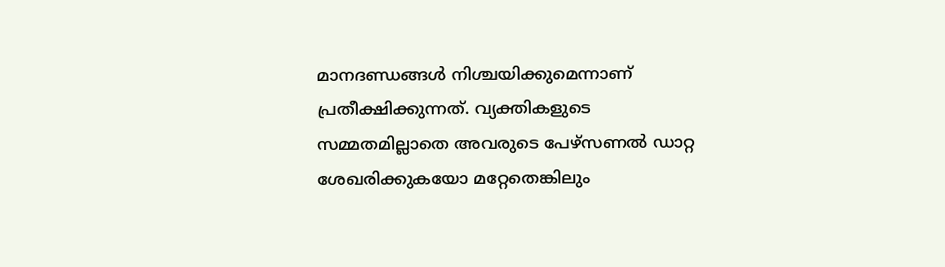മാനദണ്ഡങ്ങൾ നിശ്ചയിക്കുമെന്നാണ് പ്രതീക്ഷിക്കുന്നത്. വ്യക്തികളുടെ സമ്മതമില്ലാതെ അവരുടെ പേഴ്സണൽ ഡാറ്റ ശേഖരിക്കുകയോ മറ്റേതെങ്കിലും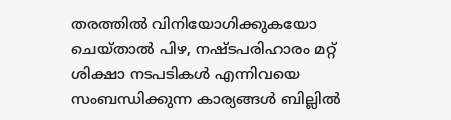തരത്തിൽ വിനിയോഗിക്കുകയോ ചെയ്താൽ പിഴ, നഷ്ടപരിഹാരം മറ്റ് ശിക്ഷാ നടപടികൾ എന്നിവയെ സംബന്ധിക്കുന്ന കാര്യങ്ങൾ ബില്ലിൽ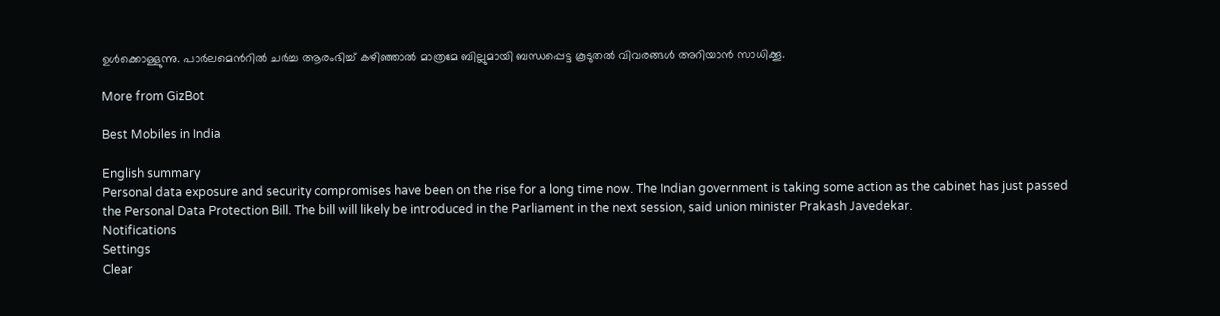ഉൾക്കൊള്ളുന്നു. പാർലമെന്‍റിൽ ചർച്ച ആരംഭിച്ച് കഴിഞ്ഞാൽ മാത്രമേ ബില്ലുമായി ബന്ധപ്പെട്ട കൂടുതൽ വിവരങ്ങൾ അറിയാൻ സാധിക്കൂ.

More from GizBot

Best Mobiles in India

English summary
Personal data exposure and security compromises have been on the rise for a long time now. The Indian government is taking some action as the cabinet has just passed the Personal Data Protection Bill. The bill will likely be introduced in the Parliament in the next session, said union minister Prakash Javedekar.
Notifications
Settings
Clear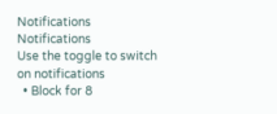Notifications
Notifications
Use the toggle to switch on notifications
  • Block for 8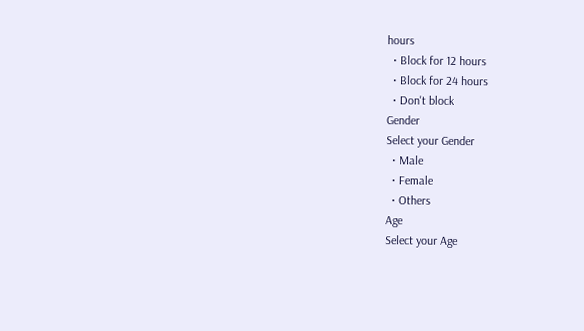hours
  • Block for 12 hours
  • Block for 24 hours
  • Don't block
Gender
Select your Gender
  • Male
  • Female
  • Others
Age
Select your Age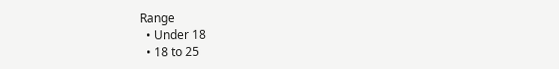Range
  • Under 18
  • 18 to 25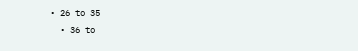• 26 to 35
  • 36 to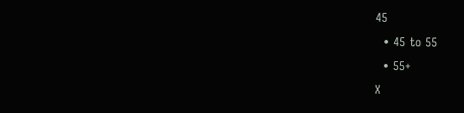45
  • 45 to 55
  • 55+
X